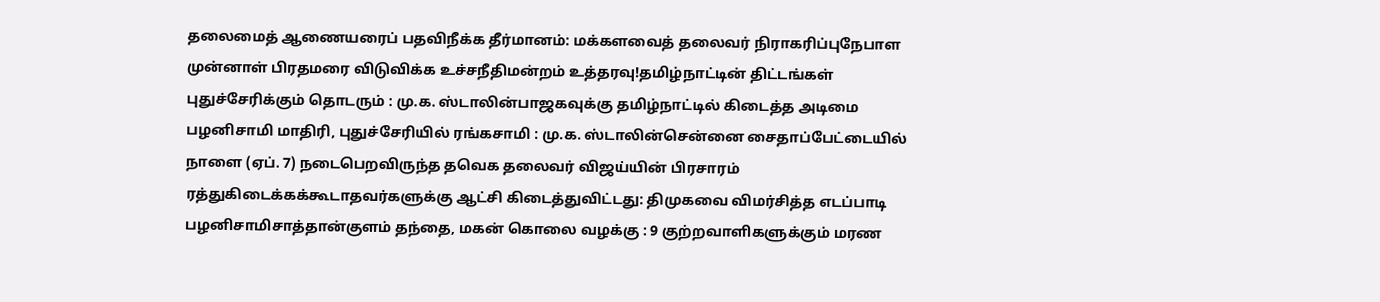தலைமைத் ஆணையரைப் பதவிநீக்க தீர்மானம்: மக்களவைத் தலைவர் நிராகரிப்புநேபாள முன்னாள் பிரதமரை விடுவிக்க உச்சநீதிமன்றம் உத்தரவு!தமிழ்நாட்டின் திட்டங்கள் புதுச்சேரிக்கும் தொடரும் : மு.க. ஸ்டாலின்பாஜகவுக்கு தமிழ்நாட்டில் கிடைத்த அடிமை பழனிசாமி மாதிரி, புதுச்சேரியில் ரங்கசாமி : மு.க. ஸ்டாலின்சென்னை சைதாப்பேட்டையில் நாளை (ஏப். 7) நடைபெறவிருந்த தவெக தலைவர் விஜய்யின் பிரசாரம் ரத்துகிடைக்கக்கூடாதவர்களுக்கு ஆட்சி கிடைத்துவிட்டது: திமுகவை விமர்சித்த எடப்பாடி பழனிசாமிசாத்தான்குளம் தந்தை, மகன் கொலை வழக்கு : 9 குற்றவாளிகளுக்கும் மரண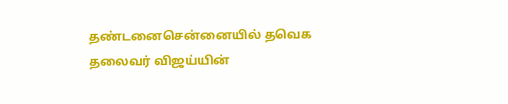தண்டனைசென்னையில் தவெக தலைவர் விஜய்யின்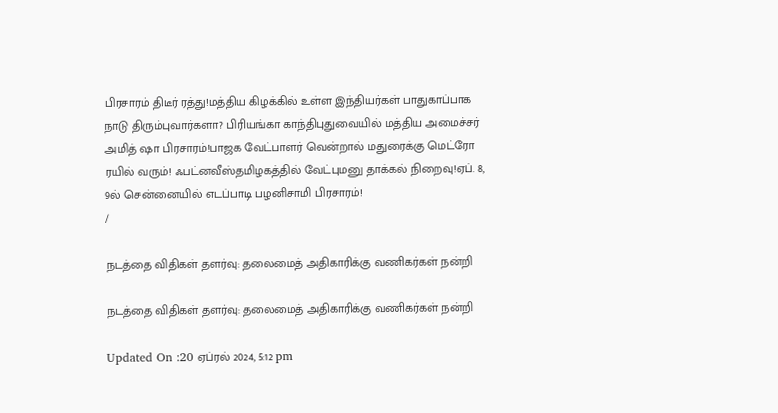பிரசாரம் திடீர் ரத்து!மத்திய கிழக்கில் உள்ள இந்தியர்கள் பாதுகாப்பாக நாடு திரும்புவார்களா? பிரியங்கா காந்திபுதுவையில் மத்திய அமைச்சர் அமித் ஷா பிரசாரம்!பாஜக வேட்பாளர் வென்றால் மதுரைக்கு மெட்ரோ ரயில் வரும்! ஃபட்னவீஸ்தமிழகத்தில் வேட்புமனு தாக்கல் நிறைவு!ஏப். 8, 9ல் சென்னையில் எடப்பாடி பழனிசாமி பிரசாரம்!
/

நடத்தை விதிகள் தளர்வு: தலைமைத் அதிகாரிக்கு வணிகர்கள் நன்றி

நடத்தை விதிகள் தளர்வு: தலைமைத் அதிகாரிக்கு வணிகர்கள் நன்றி

Updated On :20 ஏப்ரல் 2024, 5:12 pm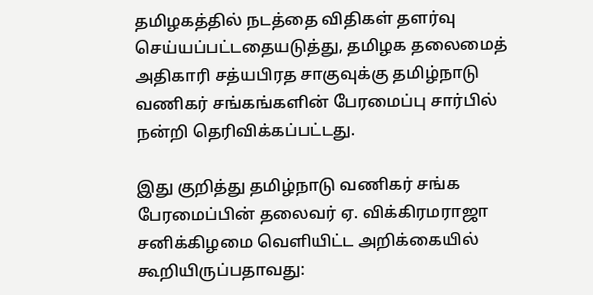தமிழகத்தில் நடத்தை விதிகள் தளர்வு செய்யப்பட்டதையடுத்து, தமிழக தலைமைத் அதிகாரி சத்யபிரத சாகுவுக்கு தமிழ்நாடு வணிகர் சங்கங்களின் பேரமைப்பு சார்பில் நன்றி தெரிவிக்கப்பட்டது.

இது குறித்து தமிழ்நாடு வணிகர் சங்க பேரமைப்பின் தலைவர் ஏ. விக்கிரமராஜா சனிக்கிழமை வெளியிட்ட அறிக்கையில் கூறியிருப்பதாவது: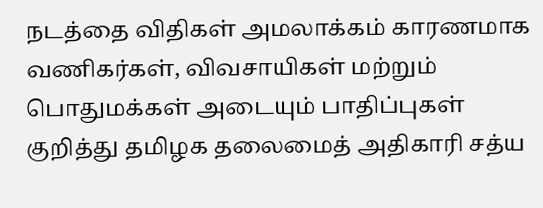நடத்தை விதிகள் அமலாக்கம் காரணமாக வணிகர்கள், விவசாயிகள் மற்றும் பொதுமக்கள் அடையும் பாதிப்புகள் குறித்து தமிழக தலைமைத் அதிகாரி சத்ய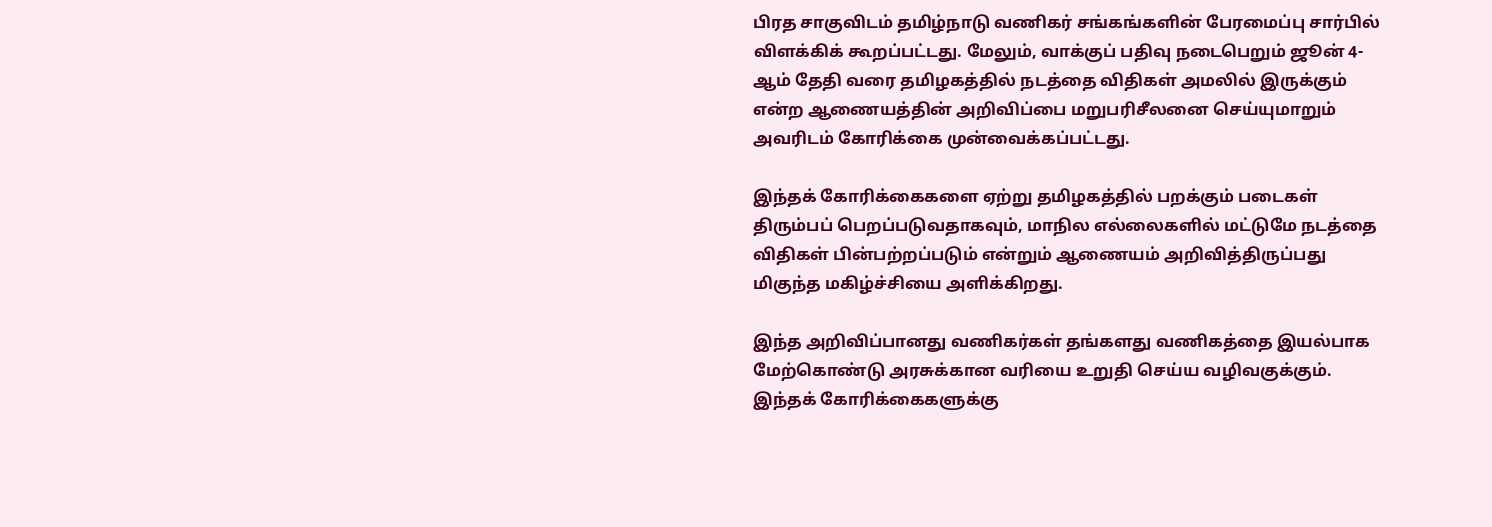பிரத சாகுவிடம் தமிழ்நாடு வணிகர் சங்கங்களின் பேரமைப்பு சார்பில் விளக்கிக் கூறப்பட்டது. மேலும், வாக்குப் பதிவு நடைபெறும் ஜூன் 4-ஆம் தேதி வரை தமிழகத்தில் நடத்தை விதிகள் அமலில் இருக்கும் என்ற ஆணையத்தின் அறிவிப்பை மறுபரிசீலனை செய்யுமாறும் அவரிடம் கோரிக்கை முன்வைக்கப்பட்டது.

இந்தக் கோரிக்கைகளை ஏற்று தமிழகத்தில் பறக்கும் படைகள் திரும்பப் பெறப்படுவதாகவும், மாநில எல்லைகளில் மட்டுமே நடத்தை விதிகள் பின்பற்றப்படும் என்றும் ஆணையம் அறிவித்திருப்பது மிகுந்த மகிழ்ச்சியை அளிக்கிறது.

இந்த அறிவிப்பானது வணிகர்கள் தங்களது வணிகத்தை இயல்பாக மேற்கொண்டு அரசுக்கான வரியை உறுதி செய்ய வழிவகுக்கும். இந்தக் கோரிக்கைகளுக்கு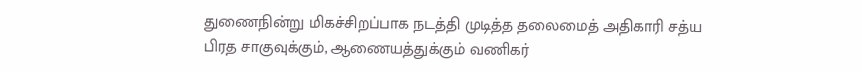துணைநின்று மிகச்சிறப்பாக நடத்தி முடித்த தலைமைத் அதிகாரி சத்ய பிரத சாகுவுக்கும், ஆணையத்துக்கும் வணிகர்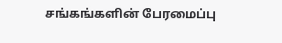சங்கங்களின் பேரமைப்பு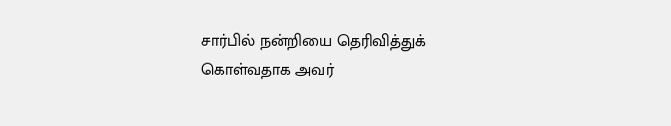சார்பில் நன்றியை தெரிவித்துக் கொள்வதாக அவர்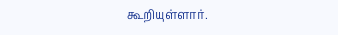கூறியுள்ளார்.